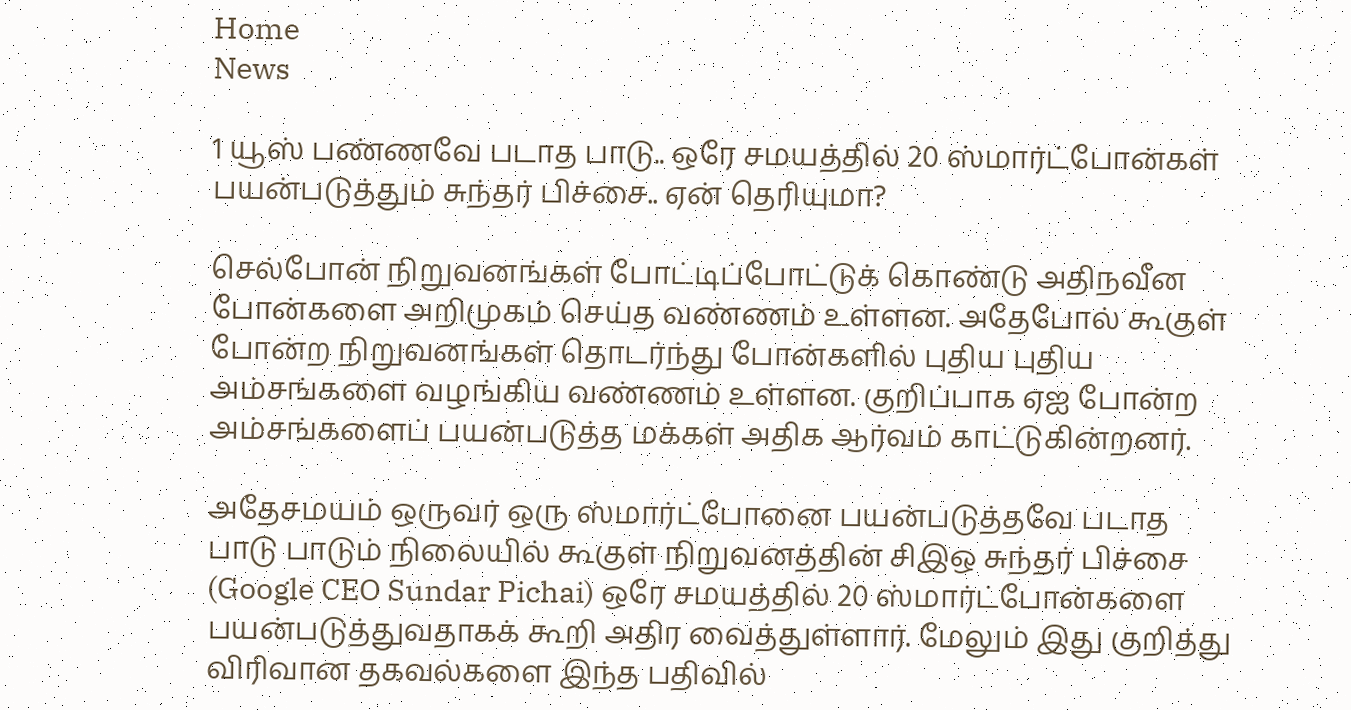Home
News

1 யூஸ் பண்ணவே படாத பாடு.. ஒரே சமயத்தில் 20 ஸ்மார்ட்போன்கள் பயன்படுத்தும் சுந்தர் பிச்சை.. ஏன் தெரியுமா?

செல்போன் நிறுவனங்கள் போட்டிப்போட்டுக் கொண்டு அதிநவீன போன்களை அறிமுகம் செய்த வண்ணம் உள்ளன. அதேபோல் கூகுள் போன்ற நிறுவனங்கள் தொடர்ந்து போன்களில் புதிய புதிய அம்சங்களை வழங்கிய வண்ணம் உள்ளன. குறிப்பாக ஏஐ போன்ற அம்சங்களைப் பயன்படுத்த மக்கள் அதிக ஆர்வம் காட்டுகின்றனர்.

அதேசமயம் ஒருவர் ஒரு ஸ்மார்ட்போனை பயன்படுத்தவே படாத பாடு பாடும் நிலையில் கூகுள் நிறுவனத்தின் சிஇஒ சுந்தர் பிச்சை (Google CEO Sundar Pichai) ஒரே சமயத்தில் 20 ஸ்மார்ட்போன்களை பயன்படுத்துவதாகக் கூறி அதிர வைத்துள்ளார். மேலும் இது குறித்து விரிவான தகவல்களை இந்த பதிவில்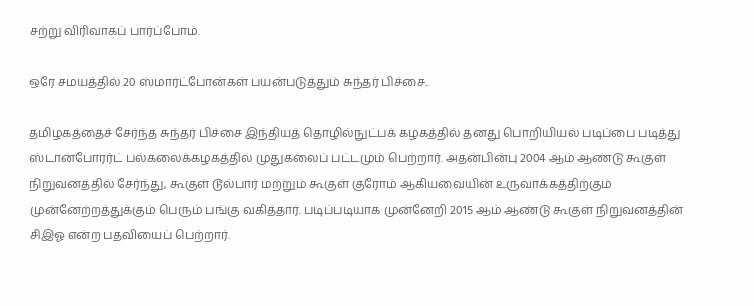சற்று விரிவாகப் பார்ப்போம்.

ஒரே சமயத்தில் 20 ஸ்மார்ட்போன்கள் பயன்படுத்தும் சுந்தர் பிச்சை..

தமிழகத்தைச் சேர்ந்த சுந்தர் பிச்சை இந்தியத் தொழில்நுட்பக் கழகத்தில் தனது பொறியியல் படிப்பை படித்து ஸ்டான்போரர்ட் பல்கலைக்கழகத்தில் முதுகலைப் பட்டமும் பெற்றார். அதன்பின்பு 2004 ஆம் ஆண்டு கூகுள் நிறுவனத்தில் சேர்ந்து, கூகுள் டூல்பார் மற்றும் கூகுள் குரோம் ஆகியவையின் உருவாக்கத்திற்கும் முன்னேற்றத்துக்கும் பெரும் பங்கு வகித்தார். படிப்படியாக முன்னேறி 2015 ஆம் ஆண்டு கூகுள் நிறுவனத்தின் சிஇஓ என்ற பதவியைப் பெற்றார்.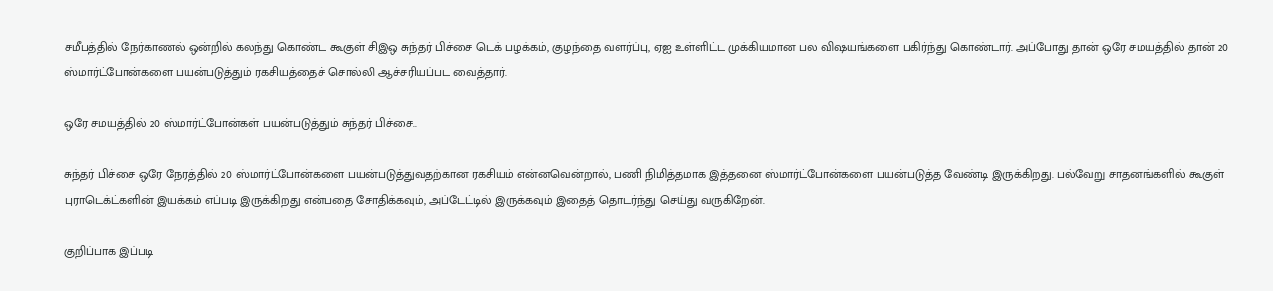சமீபத்தில் நேர்காணல் ஒன்றில் கலந்து கொண்ட கூகுள் சிஇஒ சுந்தர் பிச்சை டெக் பழக்கம், குழந்தை வளர்ப்பு, ஏஐ உள்ளிட்ட முக்கியமான பல விஷயங்களை பகிர்ந்து கொண்டார். அப்போது தான் ஒரே சமயத்தில் தான் 20 ஸ்மார்ட்போன்களை பயன்படுத்தும் ரகசியத்தைச் சொல்லி ஆச்சரியப்பட வைத்தார்.

ஒரே சமயத்தில் 20 ஸ்மார்ட்போன்கள் பயன்படுத்தும் சுந்தர் பிச்சை..

சுந்தர் பிச்சை ஒரே நேரத்தில் 20 ஸ்மார்ட்போன்களை பயன்படுத்துவதற்கான ரகசியம் என்னவென்றால், பணி நிமித்தமாக இத்தனை ஸ்மார்ட்போன்களை பயன்படுத்த வேண்டி இருக்கிறது. பல்வேறு சாதனங்களில் கூகுள் புராடெக்ட்களின் இயக்கம் எப்படி இருக்கிறது என்பதை சோதிக்கவும், அப்டேட்டில் இருக்கவும் இதைத் தொடர்ந்து செய்து வருகிறேன்.

குறிப்பாக இப்படி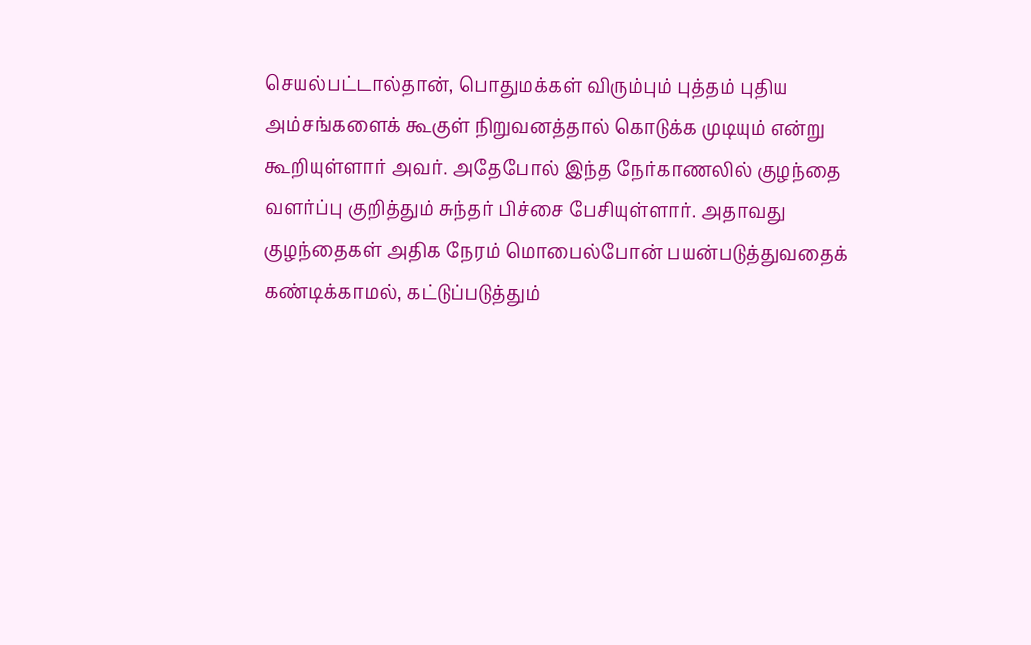செயல்பட்டால்தான், பொதுமக்கள் விரும்பும் புத்தம் புதிய அம்சங்களைக் கூகுள் நிறுவனத்தால் கொடுக்க முடியும் என்று கூறியுள்ளார் அவர். அதேபோல் இந்த நேர்காணலில் குழந்தை வளர்ப்பு குறித்தும் சுந்தர் பிச்சை பேசியுள்ளார். அதாவது குழந்தைகள் அதிக நேரம் மொபைல்போன் பயன்படுத்துவதைக் கண்டிக்காமல், கட்டுப்படுத்தும்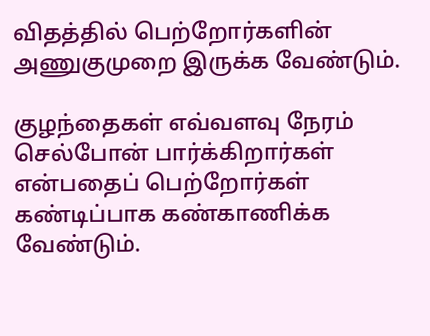விதத்தில் பெற்றோர்களின் அணுகுமுறை இருக்க வேண்டும்.

குழந்தைகள் எவ்வளவு நேரம் செல்போன் பார்க்கிறார்கள் என்பதைப் பெற்றோர்கள் கண்டிப்பாக கண்காணிக்க வேண்டும்.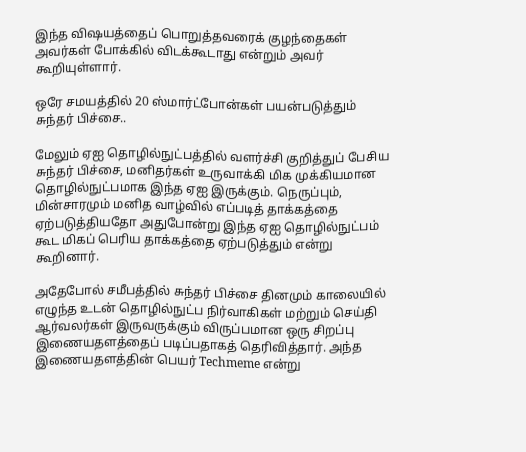இந்த விஷயத்தைப் பொறுத்தவரைக் குழந்தைகள் அவர்கள் போக்கில் விடக்கூடாது என்றும் அவர் கூறியுள்ளார்.

ஒரே சமயத்தில் 20 ஸ்மார்ட்போன்கள் பயன்படுத்தும் சுந்தர் பிச்சை..

மேலும் ஏஐ தொழில்நுட்பத்தில் வளர்ச்சி குறித்துப் பேசிய சுந்தர் பிச்சை, மனிதர்கள் உருவாக்கி மிக முக்கியமான தொழில்நுட்பமாக இந்த ஏஐ இருக்கும். நெருப்பும், மின்சாரமும் மனித வாழ்வில் எப்படித் தாக்கத்தை ஏற்படுத்தியதோ அதுபோன்று இந்த ஏஐ தொழில்நுட்பம் கூட மிகப் பெரிய தாக்கத்தை ஏற்படுத்தும் என்று கூறினார்.

அதேபோல் சமீபத்தில் சுந்தர் பிச்சை தினமும் காலையில் எழுந்த உடன் தொழில்நுட்ப நிர்வாகிகள் மற்றும் செய்தி ஆர்வலர்கள் இருவருக்கும் விருப்பமான ஒரு சிறப்பு இணையதளத்தைப் படிப்பதாகத் தெரிவித்தார். அந்த இணையதளத்தின் பெயர் Techmeme என்று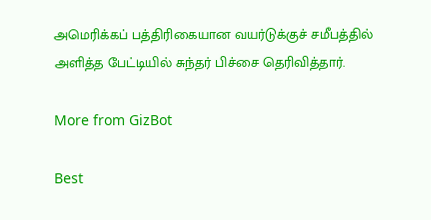அமெரிக்கப் பத்திரிகையான வயர்டுக்குச் சமீபத்தில் அளித்த பேட்டியில் சுந்தர் பிச்சை தெரிவித்தார்.

More from GizBot

Best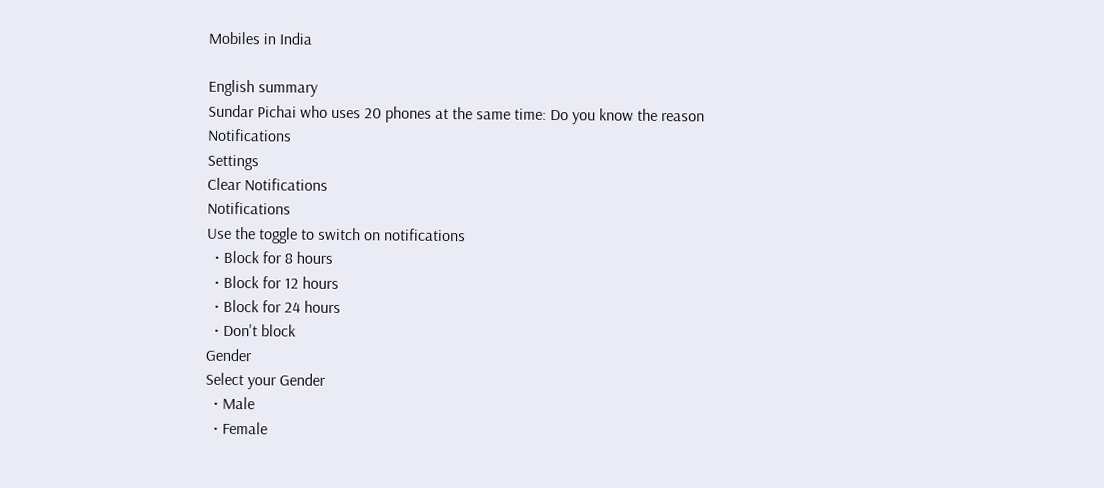Mobiles in India

English summary
Sundar Pichai who uses 20 phones at the same time: Do you know the reason
Notifications
Settings
Clear Notifications
Notifications
Use the toggle to switch on notifications
  • Block for 8 hours
  • Block for 12 hours
  • Block for 24 hours
  • Don't block
Gender
Select your Gender
  • Male
  • Female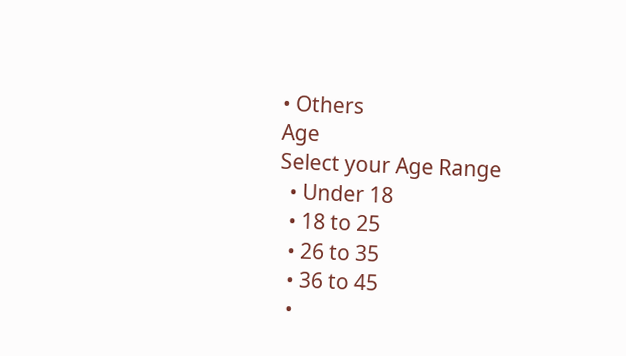• Others
Age
Select your Age Range
  • Under 18
  • 18 to 25
  • 26 to 35
  • 36 to 45
  •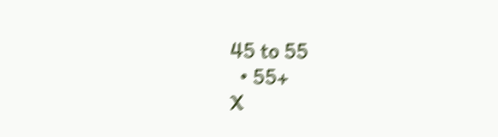45 to 55
  • 55+
X